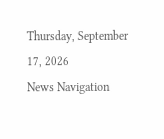Thursday, September 17, 2026
News Navigation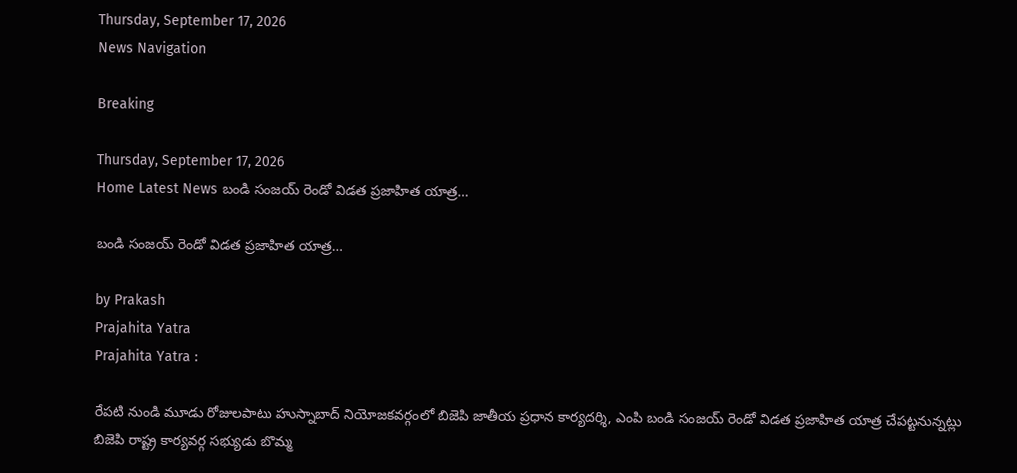Thursday, September 17, 2026
News Navigation

Breaking

Thursday, September 17, 2026
Home Latest News బండి సంజయ్ రెండో విడత ప్రజాహిత యాత్ర…

బండి సంజయ్ రెండో విడత ప్రజాహిత యాత్ర…

by Prakash
Prajahita Yatra
Prajahita Yatra :

రేపటి నుండి మూడు రోజులపాటు హుస్నాబాద్ నియోజకవర్గంలో బిజెపి జాతీయ ప్రధాన కార్యదర్శి, ఎంపి బండి సంజయ్ రెండో విడత ప్రజాహిత యాత్ర చేపట్టనున్నట్లు బిజెపి రాష్ట్ర కార్యవర్గ సభ్యుడు బొమ్మ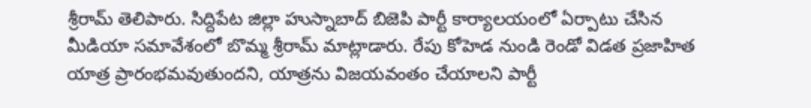శ్రీరామ్ తెలిపారు. సిద్దిపేట జిల్లా హుస్నాబాద్ బిజెపి పార్టీ కార్యాలయంలో ఏర్పాటు చేసిన మీడియా సమావేశంలో బొమ్మ శ్రీరామ్ మాట్లాడారు. రేపు కోహెడ నుండి రెండో విడత ప్రజాహిత యాత్ర ప్రారంభమవుతుందని, యాత్రను విజయవంతం చేయాలని పార్టీ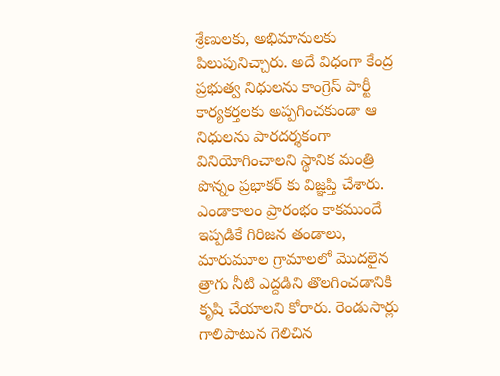శ్రేణులకు, అభిమానులకు పిలుపునిచ్చారు. అదే విధంగా కేంద్ర ప్రభుత్వ నిధులను కాంగ్రెస్ పార్టీ కార్యకర్తలకు అప్పగించకుండా ఆ నిధులను పారదర్శకంగా వినియోగించాలని స్థానిక మంత్రి పొన్నం ప్రభాకర్ కు విజ్ఞప్తి చేశారు. ఎండాకాలం ప్రారంభం కాకముందే ఇప్పడికే గిరిజన తండాలు, మారుమూల గ్రామాలలో మొదలైన త్రాగు నీటి ఎద్దడిని తొలగించడానికి కృషి చేయాలని కోరారు. రెండుసార్లు గాలిపాటున గెలిచిన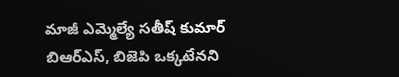మాజీ ఎమ్మెల్యే సతీష్ కుమార్ బిఆర్ఎస్, బిజెపి ఒక్కటేనని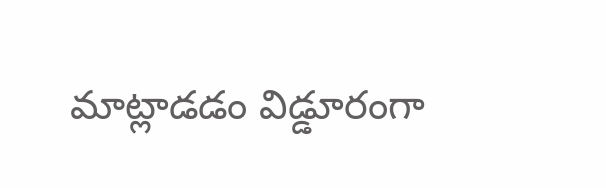మాట్లాడడం విడ్డూరంగా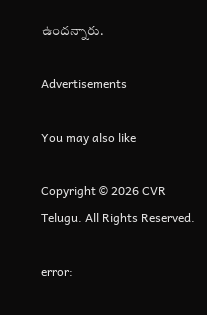ఉందన్నారు.

Advertisements

You may also like

Copyright © 2026 CVR Telugu. All Rights Reserved.

error: